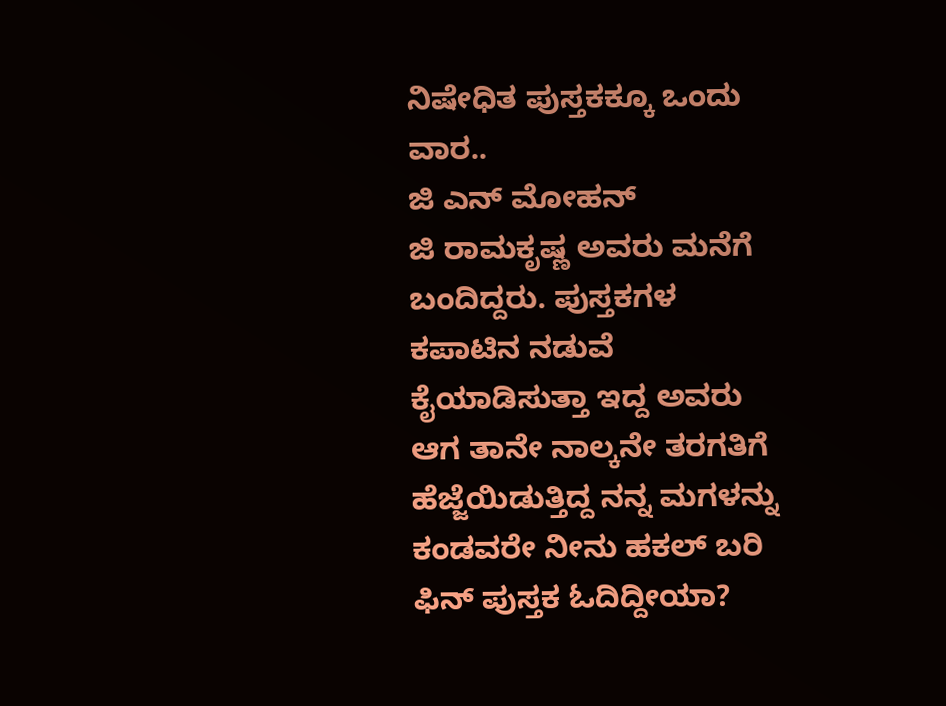ನಿಷೇಧಿತ ಪುಸ್ತಕಕ್ಕೂ ಒಂದು ವಾರ..
ಜಿ ಎನ್ ಮೋಹನ್
ಜಿ ರಾಮಕೃಷ್ಣ ಅವರು ಮನೆಗೆ ಬಂದಿದ್ದರು. ಪುಸ್ತಕಗಳ ಕಪಾಟಿನ ನಡುವೆ ಕೈಯಾಡಿಸುತ್ತಾ ಇದ್ದ ಅವರು ಆಗ ತಾನೇ ನಾಲ್ಕನೇ ತರಗತಿಗೆ ಹೆಜ್ಜೆಯಿಡುತ್ತಿದ್ದ ನನ್ನ ಮಗಳನ್ನು ಕಂಡವರೇ ನೀನು ಹಕಲ್ ಬರಿ ಫಿನ್ ಪುಸ್ತಕ ಓದಿದ್ದೀಯಾ?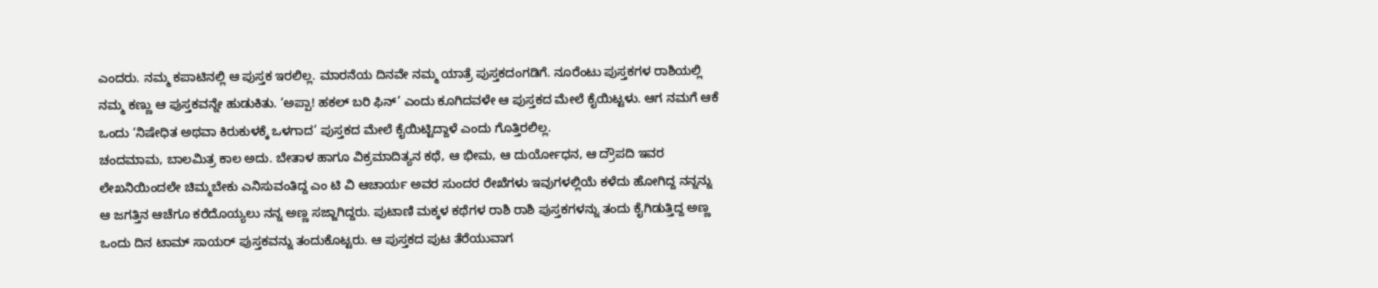ಎಂದರು. ನಮ್ಮ ಕಪಾಟಿನಲ್ಲಿ ಆ ಪುಸ್ತಕ ಇರಲಿಲ್ಲ. ಮಾರನೆಯ ದಿನವೇ ನಮ್ಮ ಯಾತ್ರೆ ಪುಸ್ತಕದಂಗಡಿಗೆ. ನೂರೆಂಟು ಪುಸ್ತಕಗಳ ರಾಶಿಯಲ್ಲಿ ನಮ್ಮ ಕಣ್ಣು ಆ ಪುಸ್ತಕವನ್ನೇ ಹುಡುಕಿತು. ‘ಅಪ್ಪಾ! ಹಕಲ್ ಬರಿ ಫಿನ್’ ಎಂದು ಕೂಗಿದವಳೇ ಆ ಪುಸ್ತಕದ ಮೇಲೆ ಕೈಯಿಟ್ಟಳು. ಆಗ ನಮಗೆ ಆಕೆ ಒಂದು ‘ನಿಷೇಧಿತ ಅಥವಾ ಕಿರುಕುಳಕ್ಕೆ ಒಳಗಾದ’ ಪುಸ್ತಕದ ಮೇಲೆ ಕೈಯಿಟ್ಟಿದ್ದಾಳೆ ಎಂದು ಗೊತ್ತಿರಲಿಲ್ಲ.
ಚಂದಮಾಮ, ಬಾಲಮಿತ್ರ ಕಾಲ ಅದು. ಬೇತಾಳ ಹಾಗೂ ವಿಕ್ರಮಾದಿತ್ಯನ ಕಥೆ, ಆ ಭೀಮ, ಆ ದುರ್ಯೋಧನ, ಆ ದ್ರೌಪದಿ ಇವರ ಲೇಖನಿಯಿಂದಲೇ ಚಿಮ್ಮಬೇಕು ಎನಿಸುವಂತಿದ್ದ ಎಂ ಟಿ ವಿ ಆಚಾರ್ಯ ಅವರ ಸುಂದರ ರೇಖೆಗಳು ಇವುಗಳಲ್ಲಿಯೆ ಕಳೆದು ಹೋಗಿದ್ದ ನನ್ನನ್ನು ಆ ಜಗತ್ತಿನ ಆಚೆಗೂ ಕರೆದೊಯ್ಯಲು ನನ್ನ ಅಣ್ಣ ಸಜ್ಜಾಗಿದ್ದರು. ಪುಟಾಣಿ ಮಕ್ಕಳ ಕಥೆಗಳ ರಾಶಿ ರಾಶಿ ಪುಸ್ತಕಗಳನ್ನು ತಂದು ಕೈಗಿಡುತ್ತಿದ್ದ ಅಣ್ಣ ಒಂದು ದಿನ ಟಾಮ್ ಸಾಯರ್ ಪುಸ್ತಕವನ್ನು ತಂದುಕೊಟ್ಟರು. ಆ ಪುಸ್ತಕದ ಪುಟ ತೆರೆಯುವಾಗ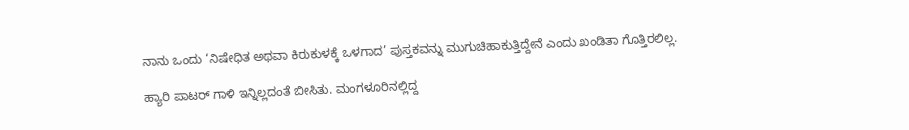ನಾನು ಒಂದು ‘ನಿಷೇಧಿತ ಅಥವಾ ಕಿರುಕುಳಕ್ಕೆ ಒಳಗಾದ’ ಪುಸ್ತಕವನ್ನು ಮುಗುಚಿಹಾಕುತ್ತಿದ್ದೇನೆ ಎಂದು ಖಂಡಿತಾ ಗೊತ್ತಿರಲಿಲ್ಲ.

ಹ್ಯಾರಿ ಪಾಟರ್ ಗಾಳಿ ಇನ್ನಿಲ್ಲದಂತೆ ಬೀಸಿತು. ಮಂಗಳೂರಿನಲ್ಲಿದ್ದ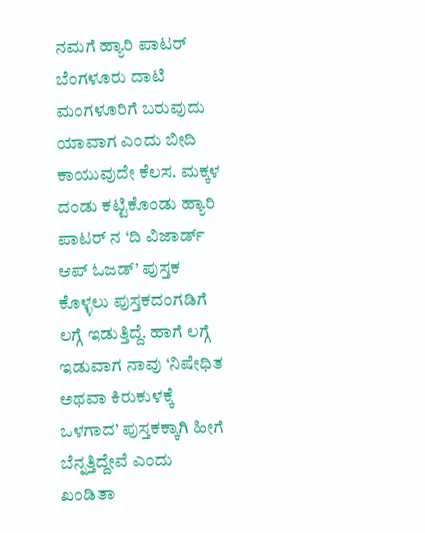ನಮಗೆ ಹ್ಯಾರಿ ಪಾಟರ್ ಬೆಂಗಳೂರು ದಾಟಿ ಮಂಗಳೂರಿಗೆ ಬರುವುದು ಯಾವಾಗ ಎಂದು ಬೀದಿ ಕಾಯುವುದೇ ಕೆಲಸ. ಮಕ್ಕಳ ದಂಡು ಕಟ್ಟಿಕೊಂಡು ಹ್ಯಾರಿ ಪಾಟರ್ ನ ‘ದಿ ವಿಜಾರ್ಡ್ ಆಪ್ ಓಜಡ್’ ಪುಸ್ತಕ ಕೊಳ್ಳಲು ಪುಸ್ತಕದಂಗಡಿಗೆ ಲಗ್ಗೆ ಇಡುತ್ತಿದ್ದೆ. ಹಾಗೆ ಲಗ್ಗೆ ಇಡುವಾಗ ನಾವು ‘ನಿಷೇಧಿತ ಅಥವಾ ಕಿರುಕುಳಕ್ಕೆ ಒಳಗಾದ’ ಪುಸ್ತಕಕ್ಕಾಗಿ ಹೀಗೆ ಬೆನ್ನತ್ತಿದ್ದೇವೆ ಎಂದು ಖಂಡಿತಾ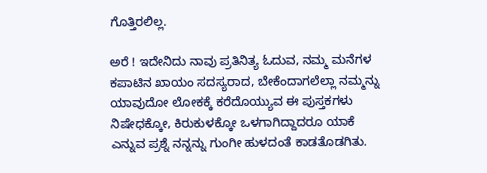ಗೊತ್ತಿರಲಿಲ್ಲ.

ಅರೆ ! ಇದೇನಿದು ನಾವು ಪ್ರತಿನಿತ್ಯ ಓದುವ, ನಮ್ಮ ಮನೆಗಳ ಕಪಾಟಿನ ಖಾಯಂ ಸದಸ್ಯರಾದ, ಬೇಕೆಂದಾಗಲೆಲ್ಲಾ ನಮ್ಮನ್ನು ಯಾವುದೋ ಲೋಕಕ್ಕೆ ಕರೆದೊಯ್ಯುವ ಈ ಪುಸ್ತಕಗಳು ನಿಷೇಧಕ್ಕೋ, ಕಿರುಕುಳಕ್ಕೋ ಒಳಗಾಗಿದ್ದಾದರೂ ಯಾಕೆ ಎನ್ನುವ ಪ್ರಶ್ನೆ ನನ್ನನ್ನು ಗುಂಗೀ ಹುಳದಂತೆ ಕಾಡತೊಡಗಿತು.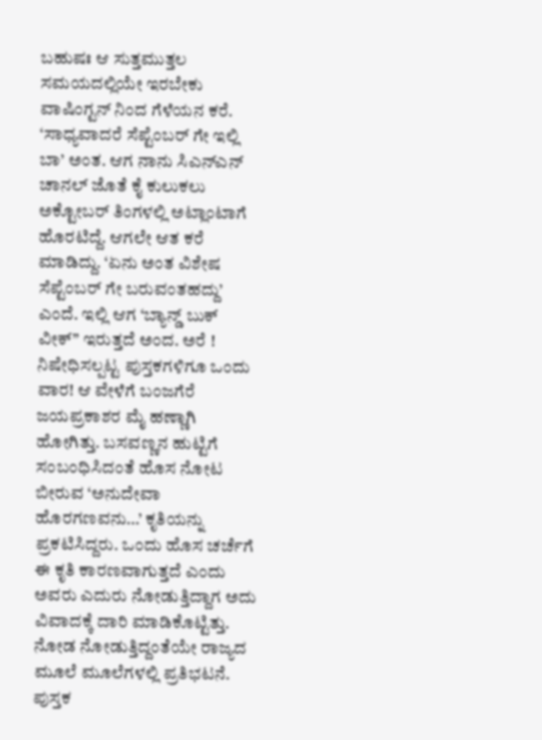ಬಹುಷಃ ಆ ಸುತ್ತಮುತ್ತಲ ಸಮಯದಲ್ಲಿಯೇ ಇರಬೇಕು ವಾಷಿಂಗ್ಟನ್ ನಿಂದ ಗೆಳೆಯನ ಕರೆ. ‘ಸಾಧ್ಯವಾದರೆ ಸೆಪ್ಟೆಂಬರ್ ಗೇ ಇಲ್ಲಿ ಬಾ’ ಅಂತ. ಆಗ ನಾನು ಸಿಎನ್ಎನ್ ಚಾನಲ್ ಜೊತೆ ಕೈ ಕುಲುಕಲು ಅಕ್ಟೋಬರ್ ತಿಂಗಳಲ್ಲಿ ಅಟ್ಲಾಂಟಾಗೆ ಹೊರಟಿದ್ದೆ. ಆಗಲೇ ಆತ ಕರೆ ಮಾಡಿದ್ದು. ‘ಏನು ಅಂತ ವಿಶೇಷ ಸೆಪ್ಟೆಂಬರ್ ಗೇ ಬರುವಂತಹದ್ದು’ ಎಂದೆ. ಇಲ್ಲಿ ಆಗ ‘ಬ್ಯಾನ್ಡ್ ಬುಕ್ ವೀಕ್’’ ಇರುತ್ತದೆ ಅಂದ. ಅರೆ ! ನಿಷೇಧಿಸಲ್ಪಟ್ಟ ಪುಸ್ತಕಗಳಿಗೂ ಒಂದು ವಾರ! ಆ ವೇಳೆಗೆ ಬಂಜಗೆರೆ ಜಯಪ್ರಕಾಶರ ಮೈ ಹಣ್ಣಾಗಿ ಹೋಗಿತ್ತು. ಬಸವಣ್ಣನ ಹುಟ್ಟಿಗೆ ಸಂಬಂಧಿಸಿದಂತೆ ಹೊಸ ನೋಟ ಬೀರುವ ‘ಅನುದೇವಾ ಹೊರಗಣವನು…’ ಕೃತಿಯನ್ನು ಪ್ರಕಟಿಸಿದ್ದರು. ಒಂದು ಹೊಸ ಚರ್ಚೆಗೆ ಈ ಕೃತಿ ಕಾರಣವಾಗುತ್ತದೆ ಎಂದು ಅವರು ಎದುರು ನೋಡುತ್ತಿದ್ದಾಗ ಅದು ವಿವಾದಕ್ಕೆ ದಾರಿ ಮಾಡಿಕೊಟ್ಟಿತ್ತು. ನೋಡ ನೋಡುತ್ತಿದ್ದಂತೆಯೇ ರಾಜ್ಯದ ಮೂಲೆ ಮೂಲೆಗಳಲ್ಲಿ ಪ್ರತಿಭಟನೆ. ಪುಸ್ತಕ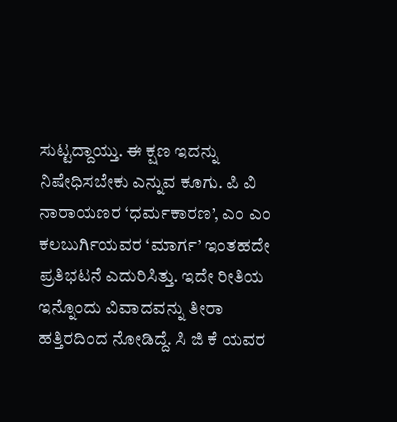ಸುಟ್ಟದ್ದಾಯ್ತು. ಈ ಕ್ಷಣ ಇದನ್ನು ನಿಷೇಧಿಸಬೇಕು ಎನ್ನುವ ಕೂಗು. ಪಿ ವಿ ನಾರಾಯಣರ ‘ಧರ್ಮಕಾರಣ’, ಎಂ ಎಂ ಕಲಬುರ್ಗಿಯವರ ‘ಮಾರ್ಗ’ ಇಂತಹದೇ ಪ್ರತಿಭಟನೆ ಎದುರಿಸಿತ್ತು. ಇದೇ ರೀತಿಯ ಇನ್ನೊಂದು ವಿವಾದವನ್ನು ತೀರಾ ಹತ್ತಿರದಿಂದ ನೋಡಿದ್ದೆ. ಸಿ ಜಿ ಕೆ ಯವರ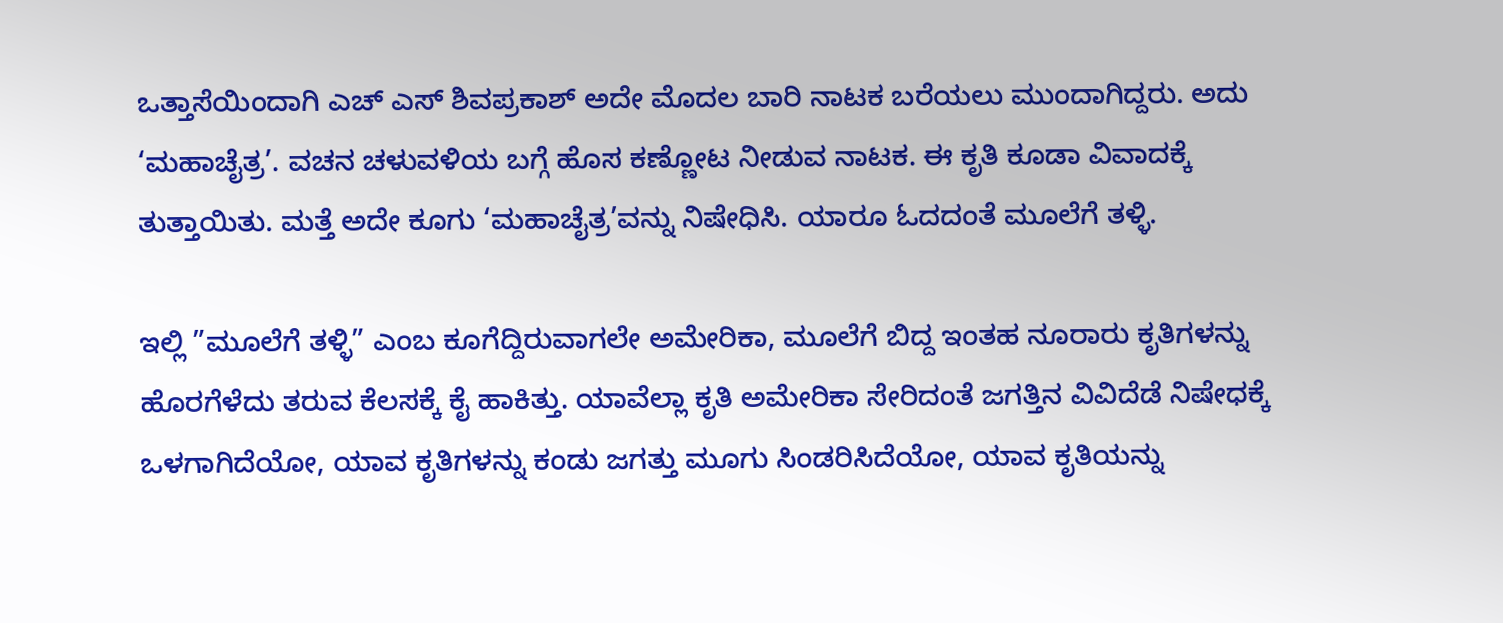ಒತ್ತಾಸೆಯಿಂದಾಗಿ ಎಚ್ ಎಸ್ ಶಿವಪ್ರಕಾಶ್ ಅದೇ ಮೊದಲ ಬಾರಿ ನಾಟಕ ಬರೆಯಲು ಮುಂದಾಗಿದ್ದರು. ಅದು ‘ಮಹಾಚೈತ್ರ’. ವಚನ ಚಳುವಳಿಯ ಬಗ್ಗೆ ಹೊಸ ಕಣ್ಣೋಟ ನೀಡುವ ನಾಟಕ. ಈ ಕೃತಿ ಕೂಡಾ ವಿವಾದಕ್ಕೆ ತುತ್ತಾಯಿತು. ಮತ್ತೆ ಅದೇ ಕೂಗು ‘ಮಹಾಚೈತ್ರ’ವನ್ನು ನಿಷೇಧಿಸಿ. ಯಾರೂ ಓದದಂತೆ ಮೂಲೆಗೆ ತಳ್ಳಿ.

ಇಲ್ಲಿ ”ಮೂಲೆಗೆ ತಳ್ಳಿ” ಎಂಬ ಕೂಗೆದ್ದಿರುವಾಗಲೇ ಅಮೇರಿಕಾ, ಮೂಲೆಗೆ ಬಿದ್ದ ಇಂತಹ ನೂರಾರು ಕೃತಿಗಳನ್ನು ಹೊರಗೆಳೆದು ತರುವ ಕೆಲಸಕ್ಕೆ ಕೈ ಹಾಕಿತ್ತು. ಯಾವೆಲ್ಲಾ ಕೃತಿ ಅಮೇರಿಕಾ ಸೇರಿದಂತೆ ಜಗತ್ತಿನ ವಿವಿದೆಡೆ ನಿಷೇಧಕ್ಕೆ ಒಳಗಾಗಿದೆಯೋ, ಯಾವ ಕೃತಿಗಳನ್ನು ಕಂಡು ಜಗತ್ತು ಮೂಗು ಸಿಂಡರಿಸಿದೆಯೋ, ಯಾವ ಕೃತಿಯನ್ನು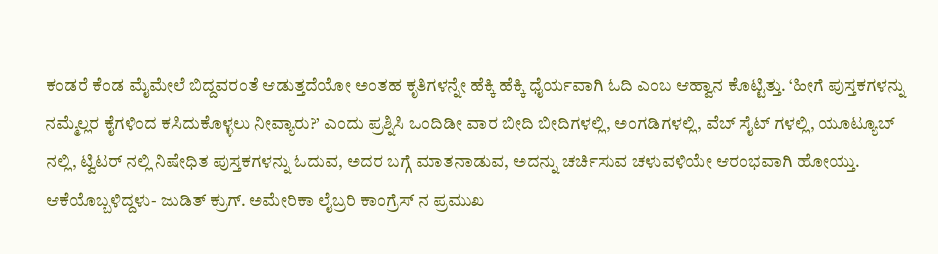ಕಂಡರೆ ಕೆಂಡ ಮೈಮೇಲೆ ಬಿದ್ದವರಂತೆ ಆಡುತ್ತದೆಯೋ ಅಂತಹ ಕೃತಿಗಳನ್ನೇ ಹೆಕ್ಕಿ ಹೆಕ್ಕಿ ಧೈರ್ಯವಾಗಿ ಓದಿ ಎಂಬ ಆಹ್ವಾನ ಕೊಟ್ಟಿತ್ತು. ‘ಹೀಗೆ ಪುಸ್ತಕಗಳನ್ನು ನಮ್ಮೆಲ್ಲರ ಕೈಗಳಿಂದ ಕಸಿದುಕೊಳ್ಳಲು ನೀವ್ಯಾರು?’ ಎಂದು ಪ್ರಶ್ನಿಸಿ ಒಂದಿಡೀ ವಾರ ಬೀದಿ ಬೀದಿಗಳಲ್ಲಿ, ಅಂಗಡಿಗಳಲ್ಲಿ, ವೆಬ್ ಸೈಟ್ ಗಳಲ್ಲಿ, ಯೂಟ್ಯೂಬ್ ನಲ್ಲಿ, ಟ್ವಿಟರ್ ನಲ್ಲಿ ನಿಷೇಧಿತ ಪುಸ್ತಕಗಳನ್ನು ಓದುವ, ಅದರ ಬಗ್ಗೆ ಮಾತನಾಡುವ, ಅದನ್ನು ಚರ್ಚಿಸುವ ಚಳುವಳಿಯೇ ಆರಂಭವಾಗಿ ಹೋಯ್ತು.
ಆಕೆಯೊಬ್ಬಳಿದ್ದಳು- ಜುಡಿತ್ ಕ್ರುಗ್. ಅಮೇರಿಕಾ ಲೈಬ್ರರಿ ಕಾಂಗ್ರೆಸ್ ನ ಪ್ರಮುಖ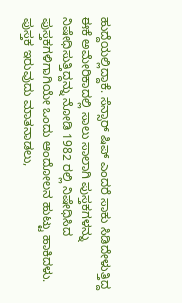ಹುದ್ದೆಯಲ್ಲಿದ್ದಾಕೆ. ಸೆನ್ಸಾರ್ ಷಿಪ್ ಎಂದರೆ ಸಾಕು ಸಿಡಿದೇಳುತ್ತಿದ್ದ ಈಕೆ ಅಮೇರಿಕಾದಲ್ಲಿ ಸಾಲು ಸಾಲಾಗಿ ಪುಸ್ತಕಗಳನ್ನು ನಿಷೇಧಿಸುತ್ತಿದ್ದನ್ನು ನೋಡಿ 1982 ರಲ್ಲಿ ನಿಷೇಧಿಸಿದ ಪುಸ್ತಕಗಳಿಗಾಗಿಯೇ ಒಂದು ಆಂದೋಲನ ಹುಟ್ಟು ಹಾಕಿದಳು. ಪುಸ್ತಕ ಇರುವುದು ಮಾತನಾಡಲು,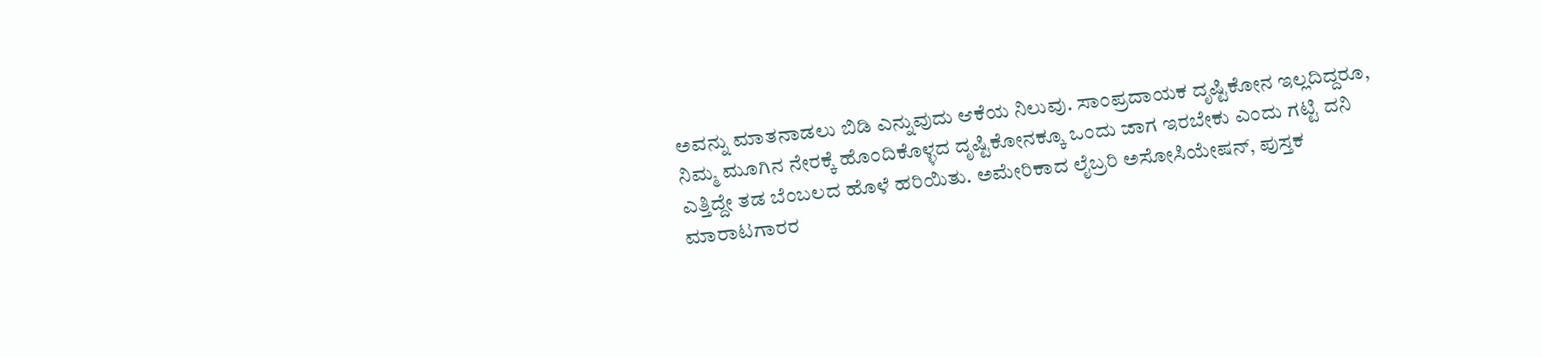ಅವನ್ನು ಮಾತನಾಡಲು ಬಿಡಿ ಎನ್ನುವುದು ಆಕೆಯ ನಿಲುವು. ಸಾಂಪ್ರದಾಯಕ ದೃಷ್ಟಿಕೋನ ಇಲ್ಲದಿದ್ದರೂ, ನಿಮ್ಮ ಮೂಗಿನ ನೇರಕ್ಕೆ ಹೊಂದಿಕೊಳ್ಳದ ದೃಷ್ಟಿಕೋನಕ್ಕೂ ಒಂದು ಜಾಗ ಇರಬೇಕು ಎಂದು ಗಟ್ಟಿ ದನಿ ಎತ್ತಿದ್ದೇ ತಡ ಬೆಂಬಲದ ಹೊಳೆ ಹರಿಯಿತು. ಅಮೇರಿಕಾದ ಲೈಬ್ರರಿ ಅಸೋಸಿಯೇಷನ್, ಪುಸ್ತಕ ಮಾರಾಟಗಾರರ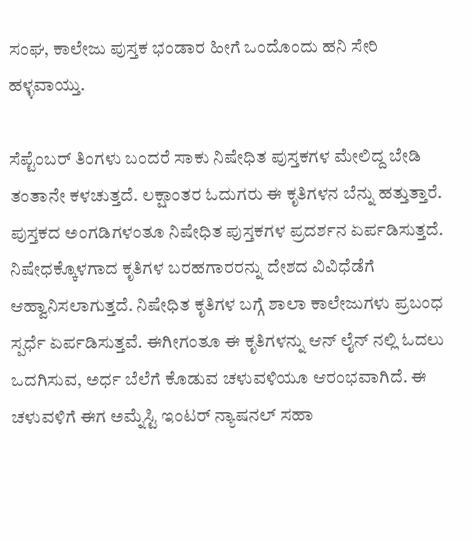ಸಂಘ, ಕಾಲೇಜು ಪುಸ್ತಕ ಭಂಡಾರ ಹೀಗೆ ಒಂದೊಂದು ಹನಿ ಸೇರಿ ಹಳ್ಳವಾಯ್ತು.

ಸೆಪ್ಟೆಂಬರ್ ತಿಂಗಳು ಬಂದರೆ ಸಾಕು ನಿಷೇಧಿತ ಪುಸ್ತಕಗಳ ಮೇಲಿದ್ದ ಬೇಡಿ ತಂತಾನೇ ಕಳಚುತ್ತದೆ. ಲಕ್ಷಾಂತರ ಓದುಗರು ಈ ಕೃತಿಗಳನ ಬೆನ್ನು ಹತ್ತುತ್ತಾರೆ. ಪುಸ್ತಕದ ಅಂಗಡಿಗಳಂತೂ ನಿಷೇಧಿತ ಪುಸ್ತಕಗಳ ಪ್ರದರ್ಶನ ಏರ್ಪಡಿಸುತ್ತದೆ. ನಿಷೇಧಕ್ಕೊಳಗಾದ ಕೃತಿಗಳ ಬರಹಗಾರರನ್ನು ದೇಶದ ವಿವಿಧೆಡೆಗೆ ಆಹ್ವಾನಿಸಲಾಗುತ್ತದೆ. ನಿಷೇಧಿತ ಕೃತಿಗಳ ಬಗ್ಗೆ ಶಾಲಾ ಕಾಲೇಜುಗಳು ಪ್ರಬಂಧ ಸ್ಪರ್ಧೆ ಏರ್ಪಡಿಸುತ್ತವೆ. ಈಗೀಗಂತೂ ಈ ಕೃತಿಗಳನ್ನು ಆನ್ ಲೈನ್ ನಲ್ಲಿ ಓದಲು ಒದಗಿಸುವ, ಅರ್ಧ ಬೆಲೆಗೆ ಕೊಡುವ ಚಳುವಳಿಯೂ ಆರಂಭವಾಗಿದೆ. ಈ ಚಳುವಳಿಗೆ ಈಗ ಅಮ್ನೆಸ್ಟಿ ಇಂಟರ್ ನ್ಯಾಷನಲ್ ಸಹಾ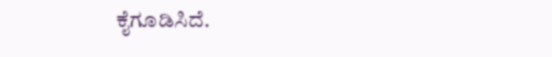ಕೈಗೂಡಿಸಿದೆ.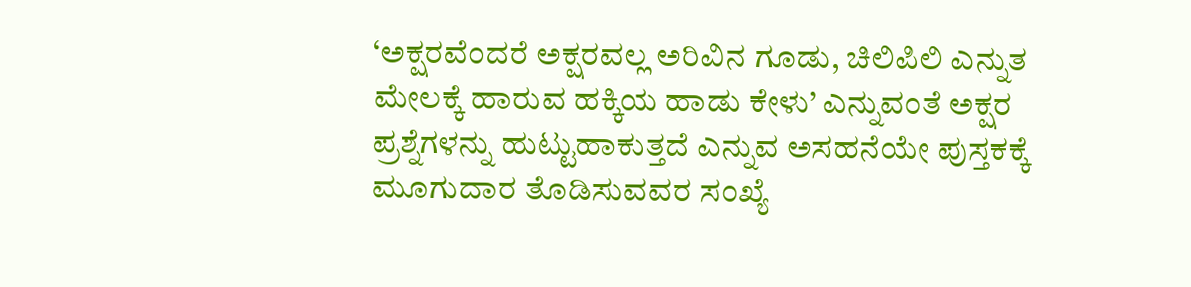‘ಅಕ್ಷರವೆಂದರೆ ಅಕ್ಷರವಲ್ಲ ಅರಿವಿನ ಗೂಡು, ಚಿಲಿಪಿಲಿ ಎನ್ನುತ ಮೇಲಕ್ಕೆ ಹಾರುವ ಹಕ್ಕಿಯ ಹಾಡು ಕೇಳು’ ಎನ್ನುವಂತೆ ಅಕ್ಷರ ಪ್ರಶ್ನೆಗಳನ್ನು ಹುಟ್ಟುಹಾಕುತ್ತದೆ ಎನ್ನುವ ಅಸಹನೆಯೇ ಪುಸ್ತಕಕ್ಕೆ ಮೂಗುದಾರ ತೊಡಿಸುವವರ ಸಂಖ್ಯೆ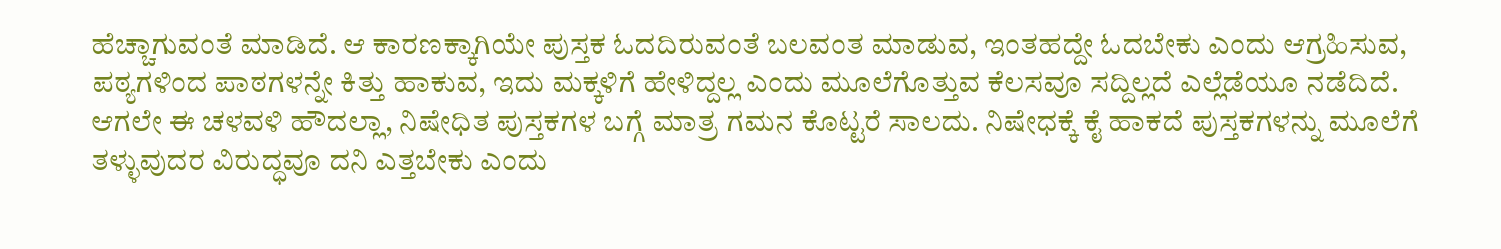ಹೆಚ್ಚಾಗುವಂತೆ ಮಾಡಿದೆ. ಆ ಕಾರಣಕ್ಕಾಗಿಯೇ ಪುಸ್ತಕ ಓದದಿರುವಂತೆ ಬಲವಂತ ಮಾಡುವ, ಇಂತಹದ್ದೇ ಓದಬೇಕು ಎಂದು ಆಗ್ರಹಿಸುವ, ಪಠ್ಯಗಳಿಂದ ಪಾಠಗಳನ್ನೇ ಕಿತ್ತು ಹಾಕುವ, ಇದು ಮಕ್ಕಳಿಗೆ ಹೇಳಿದ್ದಲ್ಲ ಎಂದು ಮೂಲೆಗೊತ್ತುವ ಕೆಲಸವೂ ಸದ್ದಿಲ್ಲದೆ ಎಲ್ಲೆಡೆಯೂ ನಡೆದಿದೆ. ಆಗಲೇ ಈ ಚಳವಳಿ ಹೌದಲ್ಲಾ, ನಿಷೇಧಿತ ಪುಸ್ತಕಗಳ ಬಗ್ಗೆ ಮಾತ್ರ ಗಮನ ಕೊಟ್ಟರೆ ಸಾಲದು. ನಿಷೇಧಕ್ಕೆ ಕೈ ಹಾಕದೆ ಪುಸ್ತಕಗಳನ್ನು ಮೂಲೆಗೆ ತಳ್ಳುವುದರ ವಿರುದ್ಧವೂ ದನಿ ಎತ್ತಬೇಕು ಎಂದು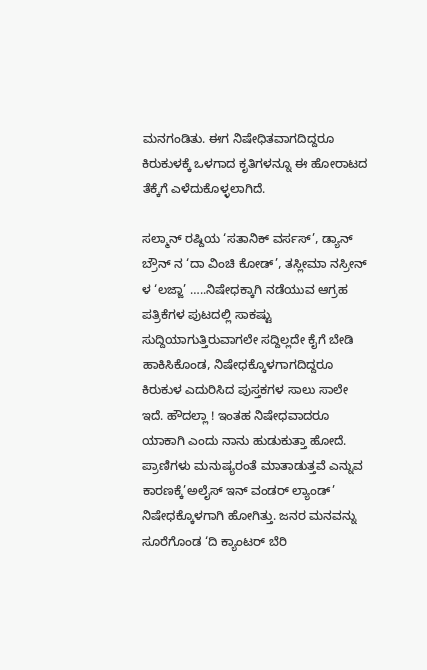ಮನಗಂಡಿತು. ಈಗ ನಿಷೇಧಿತವಾಗದಿದ್ದರೂ ಕಿರುಕುಳಕ್ಕೆ ಒಳಗಾದ ಕೃತಿಗಳನ್ನೂ ಈ ಹೋರಾಟದ ತೆಕ್ಕೆಗೆ ಎಳೆದುಕೊಳ್ಳಲಾಗಿದೆ.

ಸಲ್ಮಾನ್ ರಷ್ದಿಯ ‘ಸತಾನಿಕ್ ವರ್ಸಸ್’, ಡ್ಯಾನ್ ಬ್ರೌನ್ ನ ‘ದಾ ವಿಂಚಿ ಕೋಡ್’, ತಸ್ಲೀಮಾ ನಸ್ರೀನ್ ಳ ‘ಲಜ್ಜಾ’ …..ನಿಷೇಧಕ್ಕಾಗಿ ನಡೆಯುವ ಆಗ್ರಹ ಪತ್ರಿಕೆಗಳ ಪುಟದಲ್ಲಿ ಸಾಕಷ್ಟು ಸುದ್ದಿಯಾಗುತ್ತಿರುವಾಗಲೇ ಸದ್ದಿಲ್ಲದೇ ಕೈಗೆ ಬೇಡಿ ಹಾಕಿಸಿಕೊಂಡ, ನಿಷೇಧಕ್ಕೊಳಗಾಗದಿದ್ದರೂ ಕಿರುಕುಳ ಎದುರಿಸಿದ ಪುಸ್ತಕಗಳ ಸಾಲು ಸಾಲೇ ಇದೆ. ಹೌದಲ್ಲಾ ! ಇಂತಹ ನಿಷೇಧವಾದರೂ ಯಾಕಾಗಿ ಎಂದು ನಾನು ಹುಡುಕುತ್ತಾ ಹೋದೆ. ಪ್ರಾಣಿಗಳು ಮನುಷ್ಯರಂತೆ ಮಾತಾಡುತ್ತವೆ ಎನ್ನುವ ಕಾರಣಕ್ಕೆ’ಅಲೈಸ್ ಇನ್ ವಂಡರ್ ಲ್ಯಾಂಡ್’ ನಿಷೇಧಕ್ಕೊಳಗಾಗಿ ಹೋಗಿತ್ತು. ಜನರ ಮನವನ್ನು ಸೂರೆಗೊಂಡ ‘ದಿ ಕ್ಯಾಂಟರ್ ಬೆರಿ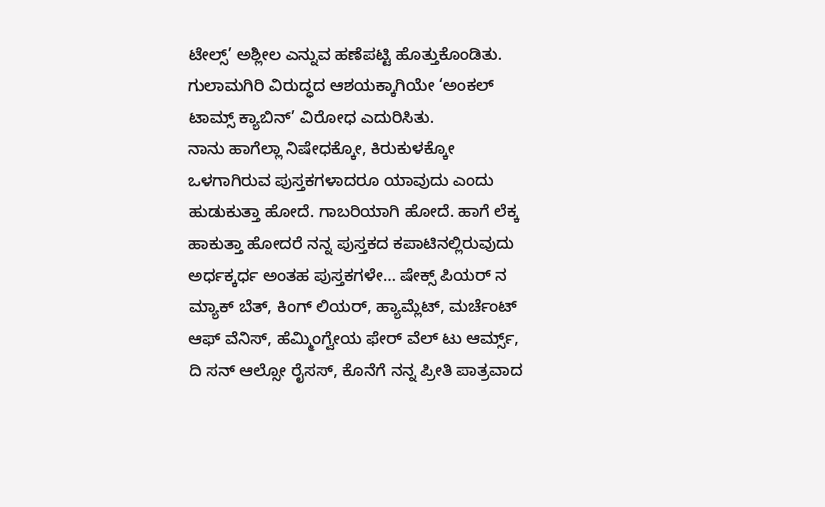ಟೇಲ್ಸ್’ ಅಶ್ಲೀಲ ಎನ್ನುವ ಹಣೆಪಟ್ಟಿ ಹೊತ್ತುಕೊಂಡಿತು. ಗುಲಾಮಗಿರಿ ವಿರುದ್ಧದ ಆಶಯಕ್ಕಾಗಿಯೇ ‘ಅಂಕಲ್ ಟಾಮ್ಸ್ ಕ್ಯಾಬಿನ್’ ವಿರೋಧ ಎದುರಿಸಿತು.
ನಾನು ಹಾಗೆಲ್ಲಾ ನಿಷೇಧಕ್ಕೋ, ಕಿರುಕುಳಕ್ಕೋ ಒಳಗಾಗಿರುವ ಪುಸ್ತಕಗಳಾದರೂ ಯಾವುದು ಎಂದು ಹುಡುಕುತ್ತಾ ಹೋದೆ. ಗಾಬರಿಯಾಗಿ ಹೋದೆ. ಹಾಗೆ ಲೆಕ್ಕ ಹಾಕುತ್ತಾ ಹೋದರೆ ನನ್ನ ಪುಸ್ತಕದ ಕಪಾಟಿನಲ್ಲಿರುವುದು ಅರ್ಧಕ್ಕರ್ಧ ಅಂತಹ ಪುಸ್ತಕಗಳೇ… ಷೇಕ್ಸ್ ಪಿಯರ್ ನ ಮ್ಯಾಕ್ ಬೆತ್, ಕಿಂಗ್ ಲಿಯರ್, ಹ್ಯಾಮ್ಲೆಟ್, ಮರ್ಚೆಂಟ್ ಆಫ್ ವೆನಿಸ್, ಹೆಮ್ಮಿಂಗ್ವೇಯ ಫೇರ್ ವೆಲ್ ಟು ಆರ್ಮ್ಸ್, ದಿ ಸನ್ ಆಲ್ಸೋ ರೈಸಸ್, ಕೊನೆಗೆ ನನ್ನ ಪ್ರೀತಿ ಪಾತ್ರವಾದ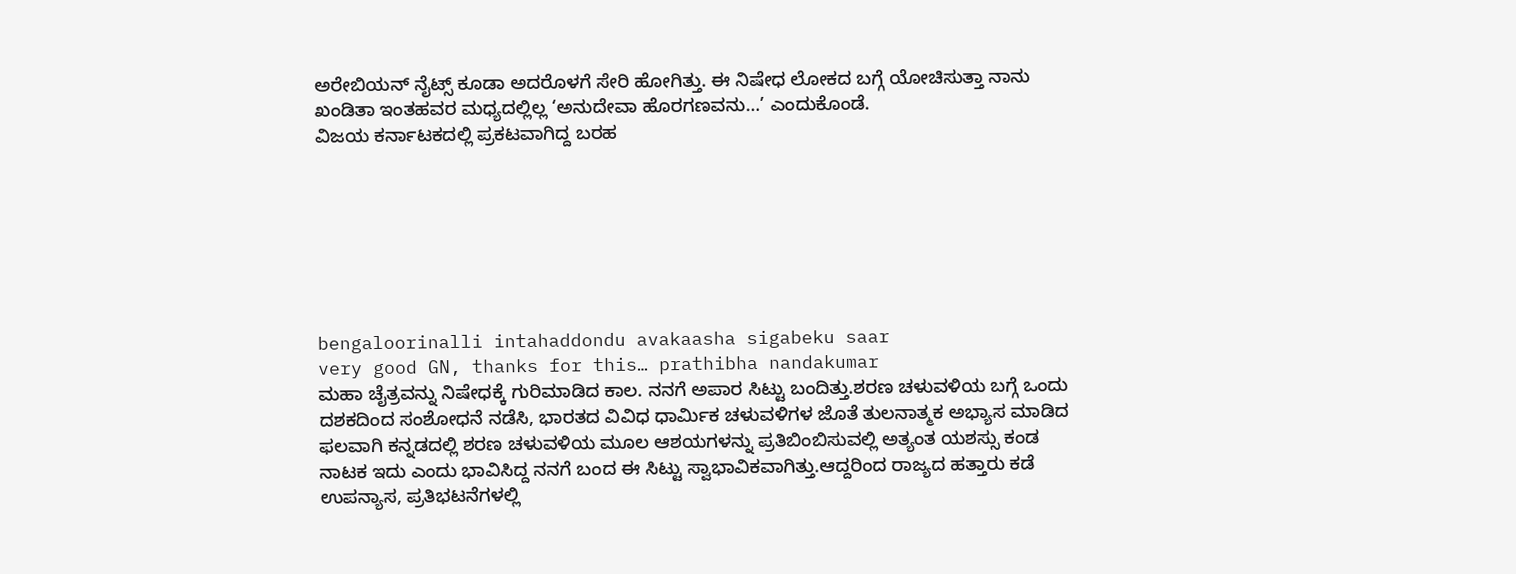ಅರೇಬಿಯನ್ ನೈಟ್ಸ್ ಕೂಡಾ ಅದರೊಳಗೆ ಸೇರಿ ಹೋಗಿತ್ತು. ಈ ನಿಷೇಧ ಲೋಕದ ಬಗ್ಗೆ ಯೋಚಿಸುತ್ತಾ ನಾನು ಖಂಡಿತಾ ಇಂತಹವರ ಮಧ್ಯದಲ್ಲಿಲ್ಲ ‘ಅನುದೇವಾ ಹೊರಗಣವನು…’ ಎಂದುಕೊಂಡೆ.
ವಿಜಯ ಕರ್ನಾಟಕದಲ್ಲಿ ಪ್ರಕಟವಾಗಿದ್ದ ಬರಹ







bengaloorinalli intahaddondu avakaasha sigabeku saar
very good GN, thanks for this… prathibha nandakumar
ಮಹಾ ಚೈತ್ರವನ್ನು ನಿಷೇಧಕ್ಕೆ ಗುರಿಮಾಡಿದ ಕಾಲ. ನನಗೆ ಅಪಾರ ಸಿಟ್ಟು ಬಂದಿತ್ತು.ಶರಣ ಚಳುವಳಿಯ ಬಗ್ಗೆ ಒಂದು ದಶಕದಿಂದ ಸಂಶೋಧನೆ ನಡೆಸಿ, ಭಾರತದ ವಿವಿಧ ಧಾರ್ಮಿಕ ಚಳುವಳಿಗಳ ಜೊತೆ ತುಲನಾತ್ಮಕ ಅಭ್ಯಾಸ ಮಾಡಿದ ಫಲವಾಗಿ ಕನ್ನಡದಲ್ಲಿ ಶರಣ ಚಳುವಳಿಯ ಮೂಲ ಆಶಯಗಳನ್ನು ಪ್ರತಿಬಿಂಬಿಸುವಲ್ಲಿ ಅತ್ಯಂತ ಯಶಸ್ಸು ಕಂಡ ನಾಟಕ ಇದು ಎಂದು ಭಾವಿಸಿದ್ದ ನನಗೆ ಬಂದ ಈ ಸಿಟ್ಟು ಸ್ವಾಭಾವಿಕವಾಗಿತ್ತು.ಆದ್ದರಿಂದ ರಾಜ್ಯದ ಹತ್ತಾರು ಕಡೆ ಉಪನ್ಯಾಸ, ಪ್ರತಿಭಟನೆಗಳಲ್ಲಿ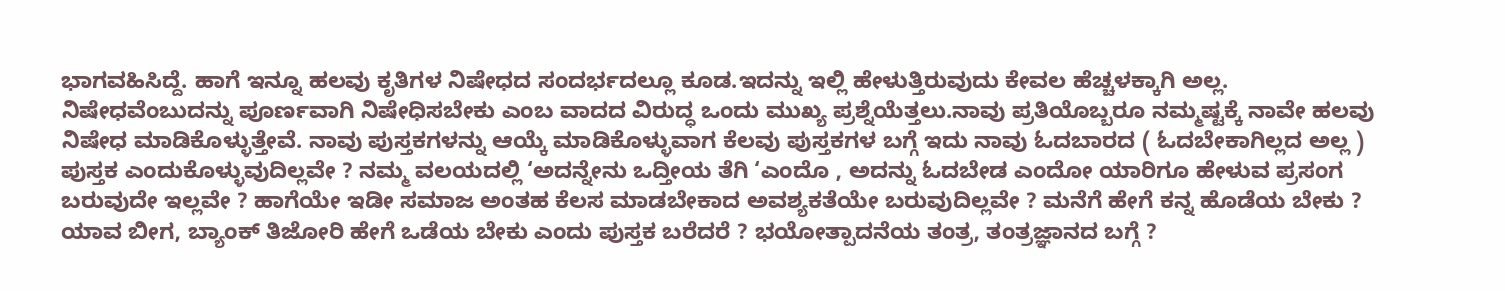ಭಾಗವಹಿಸಿದ್ದೆ. ಹಾಗೆ ಇನ್ನೂ ಹಲವು ಕೃತಿಗಳ ನಿಷೇಧದ ಸಂದರ್ಭದಲ್ಲೂ ಕೂಡ.ಇದನ್ನು ಇಲ್ಲಿ ಹೇಳುತ್ತಿರುವುದು ಕೇವಲ ಹೆಚ್ಚಳಕ್ಕಾಗಿ ಅಲ್ಲ. ನಿಷೇಧವೆಂಬುದನ್ನು ಪೂರ್ಣವಾಗಿ ನಿಷೇಧಿಸಬೇಕು ಎಂಬ ವಾದದ ವಿರುದ್ಧ ಒಂದು ಮುಖ್ಯ ಪ್ರಶ್ನೆಯೆತ್ತಲು.ನಾವು ಪ್ರತಿಯೊಬ್ಬರೂ ನಮ್ಮಷ್ಟಕ್ಕೆ ನಾವೇ ಹಲವು ನಿಷೇಧ ಮಾಡಿಕೊಳ್ಳುತ್ತೇವೆ. ನಾವು ಪುಸ್ತಕಗಳನ್ನು ಆಯ್ಕೆ ಮಾಡಿಕೊಳ್ಳುವಾಗ ಕೆಲವು ಪುಸ್ತಕಗಳ ಬಗ್ಗೆ ಇದು ನಾವು ಓದಬಾರದ ( ಓದಬೇಕಾಗಿಲ್ಲದ ಅಲ್ಲ ) ಪುಸ್ತಕ ಎಂದುಕೊಳ್ಳುವುದಿಲ್ಲವೇ ? ನಮ್ಮ ವಲಯದಲ್ಲಿ ‘ಅದನ್ನೇನು ಒದ್ತೀಯ ತೆಗಿ ‘ಎಂದೊ , ಅದನ್ನು ಓದಬೇಡ ಎಂದೋ ಯಾರಿಗೂ ಹೇಳುವ ಪ್ರಸಂಗ ಬರುವುದೇ ಇಲ್ಲವೇ ? ಹಾಗೆಯೇ ಇಡೀ ಸಮಾಜ ಅಂತಹ ಕೆಲಸ ಮಾಡಬೇಕಾದ ಅವಶ್ಯಕತೆಯೇ ಬರುವುದಿಲ್ಲವೇ ? ಮನೆಗೆ ಹೇಗೆ ಕನ್ನ ಹೊಡೆಯ ಬೇಕು ? ಯಾವ ಬೀಗ, ಬ್ಯಾಂಕ್ ತಿಜೋರಿ ಹೇಗೆ ಒಡೆಯ ಬೇಕು ಎಂದು ಪುಸ್ತಕ ಬರೆದರೆ ? ಭಯೋತ್ಪಾದನೆಯ ತಂತ್ರ, ತಂತ್ರಜ್ಞಾನದ ಬಗ್ಗೆ ?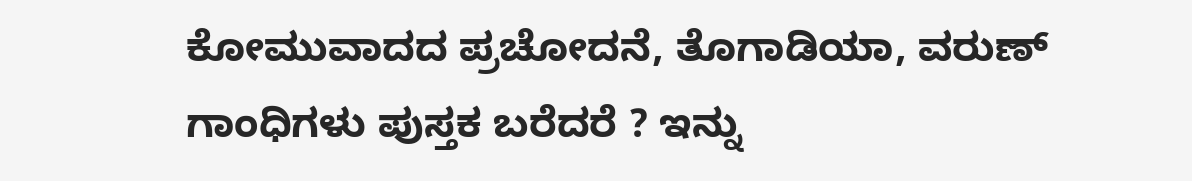ಕೋಮುವಾದದ ಪ್ರಚೋದನೆ, ತೊಗಾಡಿಯಾ, ವರುಣ್ ಗಾಂಧಿಗಳು ಪುಸ್ತಕ ಬರೆದರೆ ? ಇನ್ನು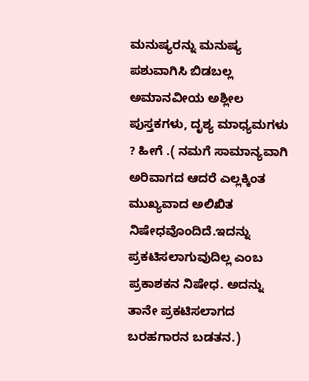ಮನುಷ್ಯರನ್ನು ಮನುಷ್ಯ ಪಶುವಾಗಿಸಿ ಬಿಡಬಲ್ಲ ಅಮಾನವೀಯ ಅಶ್ಲೀಲ ಪುಸ್ತಕಗಳು, ದೃಶ್ಯ ಮಾಧ್ಯಮಗಳು ? ಹೀಗೆ .( ನಮಗೆ ಸಾಮಾನ್ಯವಾಗಿ ಅರಿವಾಗದ ಆದರೆ ಎಲ್ಲಕ್ಕಿಂತ ಮುಖ್ಯವಾದ ಅಲಿಖಿತ ನಿಷೇಧವೊಂದಿದೆ.ಇದನ್ನು ಪ್ರಕಟಿಸಲಾಗುವುದಿಲ್ಲ ಎಂಬ ಪ್ರಕಾಶಕನ ನಿಷೇಧ. ಅದನ್ನು ತಾನೇ ಪ್ರಕಟಿಸಲಾಗದ ಬರಹಗಾರನ ಬಡತನ.)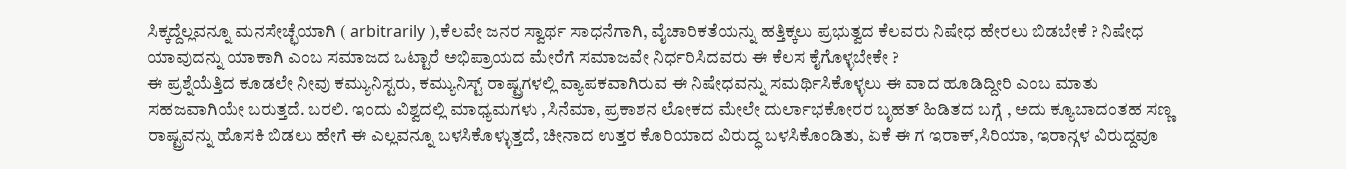ಸಿಕ್ಕದ್ದೆಲ್ಲವನ್ನೂ ಮನಸೇಚ್ಛೆಯಾಗಿ ( arbitrarily ),ಕೆಲವೇ ಜನರ ಸ್ವಾರ್ಥ ಸಾಧನೆಗಾಗಿ, ವೈಚಾರಿಕತೆಯನ್ನು ಹತ್ತಿಕ್ಕಲು ಪ್ರಭುತ್ವದ ಕೆಲವರು ನಿಷೇಧ ಹೇರಲು ಬಿಡಬೇಕೆ ? ನಿಷೇಧ ಯಾವುದನ್ನು ಯಾಕಾಗಿ ಎಂಬ ಸಮಾಜದ ಒಟ್ಟಾರೆ ಅಭಿಪ್ರಾಯದ ಮೇರೆಗೆ ಸಮಾಜವೇ ನಿರ್ಧರಿಸಿದವರು ಈ ಕೆಲಸ ಕೈಗೊಳ್ಳಬೇಕೇ ?
ಈ ಪ್ರಶ್ನೆಯೆತ್ತಿದ ಕೂಡಲೇ ನೀವು ಕಮ್ಯುನಿಸ್ಟರು, ಕಮ್ಯುನಿಸ್ಟ್ ರಾಷ್ಟ್ರಗಳಲ್ಲಿ ವ್ಯಾಪಕವಾಗಿರುವ ಈ ನಿಷೇಧವನ್ನು ಸಮರ್ಥಿಸಿಕೊಳ್ಳಲು ಈ ವಾದ ಹೂಡಿದ್ದೀರಿ ಎಂಬ ಮಾತು ಸಹಜವಾಗಿಯೇ ಬರುತ್ತದೆ. ಬರಲಿ. ಇಂದು ವಿಶ್ವದಲ್ಲಿ ಮಾಧ್ಯಮಗಳು ,ಸಿನೆಮಾ, ಪ್ರಕಾಶನ ಲೋಕದ ಮೇಲೇ ದುರ್ಲಾಭಕೋರರ ಬೃಹತ್ ಹಿಡಿತದ ಬಗ್ಗೆ , ಅದು ಕ್ಯೂಬಾದಂತಹ ಸಣ್ಣ ರಾಷ್ಟ್ರವನ್ನು ಹೊಸಕಿ ಬಿಡಲು ಹೇಗೆ ಈ ಎಲ್ಲವನ್ನೂ ಬಳಸಿಕೊಳ್ಳುತ್ತದೆ, ಚೀನಾದ ಉತ್ತರ ಕೊರಿಯಾದ ವಿರುದ್ಧ ಬಳಸಿಕೊಂಡಿತು, ಏಕೆ ಈ ಗ ಇರಾಕ್,ಸಿರಿಯಾ, ಇರಾನ್ಗಳ ವಿರುದ್ದವೂ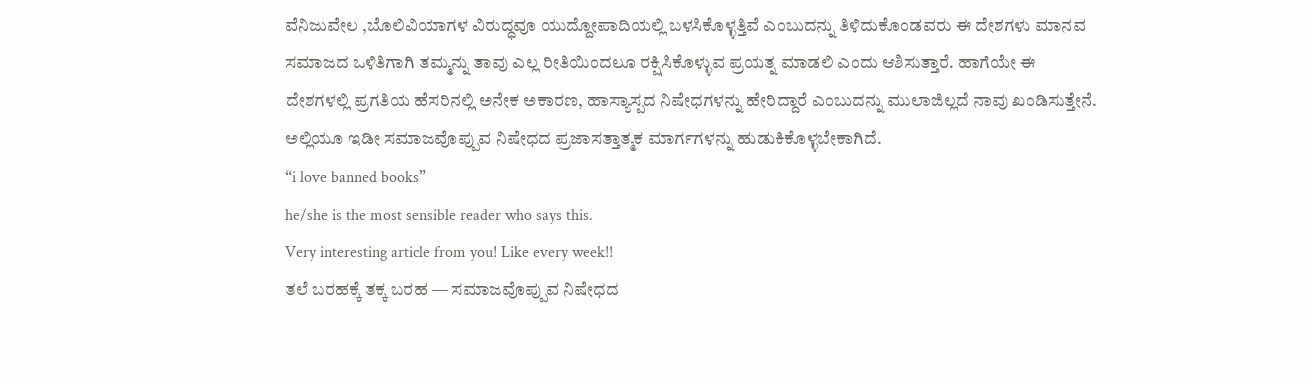ವೆನಿಜುವೇಲ ,ಬೊಲಿವಿಯಾಗಳ ವಿರುದ್ಧವೂ ಯುದ್ದೋಪಾದಿಯಲ್ಲಿ ಬಳಸಿಕೊಳ್ಳತ್ತಿವೆ ಎಂಬುದನ್ನು ತಿಳಿದುಕೊಂಡವರು ಈ ದೇಶಗಳು ಮಾನವ ಸಮಾಜದ ಒಳಿತಿಗಾಗಿ ತಮ್ಮನ್ನು ತಾವು ಎಲ್ಲ ರೀತಿಯಿಂದಲೂ ರಕ್ಷಿಸಿಕೊಳ್ಳುವ ಪ್ರಯತ್ನ ಮಾಡಲಿ ಎಂದು ಆಶಿಸುತ್ತಾರೆ. ಹಾಗೆಯೇ ಈ ದೇಶಗಳಲ್ಲಿ ಪ್ರಗತಿಯ ಹೆಸರಿನಲ್ಲಿ ಅನೇಕ ಅಕಾರಣ, ಹಾಸ್ಯಾಸ್ಪದ ನಿಷೇಧಗಳನ್ನು ಹೇರಿದ್ದಾರೆ ಎಂಬುದನ್ನು ಮುಲಾಜಿಲ್ಲದೆ ನಾವು ಖಂಡಿಸುತ್ತೇನೆ. ಅಲ್ಲಿಯೂ ಇಡೀ ಸಮಾಜವೊಪ್ಪುವ ನಿಷೇಧದ ಪ್ರಜಾಸತ್ತಾತ್ಮಕ ಮಾರ್ಗಗಳನ್ನು ಹುಡುಕಿಕೊಳ್ಳಬೇಕಾಗಿದೆ.
“i love banned books”
he/she is the most sensible reader who says this.
Very interesting article from you! Like every week!!
ತಲೆ ಬರಹಕ್ಕೆ ತಕ್ಕ ಬರಹ — ಸಮಾಜವೊಪ್ಪುವ ನಿಷೇಧದ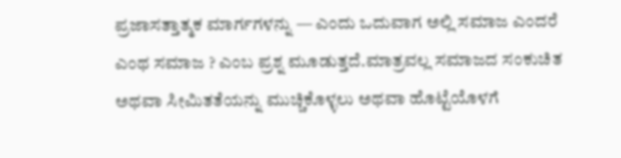ಪ್ರಜಾಸತ್ತಾತ್ಮಕ ಮಾರ್ಗಗಳನ್ನು — ಎಂದು ಒದುವಾಗ ಅಲ್ಲಿ ಸಮಾಜ ಎಂದರೆ ಎಂಥ ಸಮಾಜ ? ಎಂಬ ಪ್ರಶ್ನ ಮೂಡುತ್ತದೆ.ಮಾತ್ರವಲ್ಲ ಸಮಾಜದ ಸಂಕುಚಿತ ಅಥವಾ ಸೀಮಿತತೆಯನ್ನು ಮುಚ್ಚಿಕೊಳ್ಳಲು ಅಥವಾ ಹೊಟ್ಟೆಯೊಳಗೆ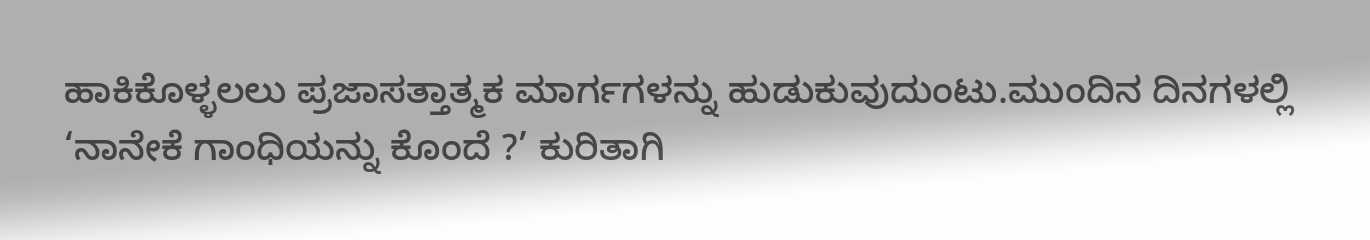ಹಾಕಿಕೊಳ್ಳಲಲು ಪ್ರಜಾಸತ್ತಾತ್ಮಕ ಮಾರ್ಗಗಳನ್ನು ಹುಡುಕುವುದುಂಟು.ಮುಂದಿನ ದಿನಗಳಲ್ಲಿ ‘ನಾನೇಕೆ ಗಾಂಧಿಯನ್ನು ಕೊಂದೆ ?’ ಕುರಿತಾಗಿ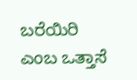ಬರೆಯಿರಿ ಎಂಬ ಒತ್ತಾಸೆ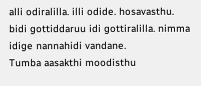alli odiralilla. illi odide. hosavasthu. bidi gottiddaruu idi gottiralilla. nimma idige nannahidi vandane.
Tumba aasakthi moodisthu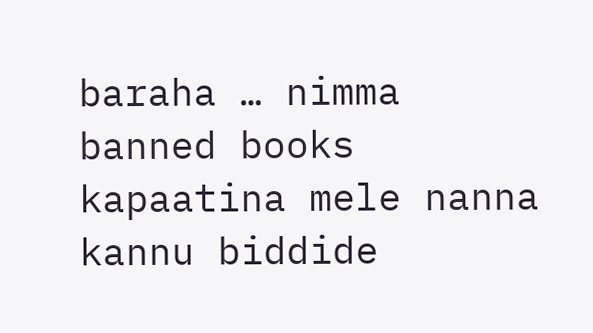baraha … nimma banned books kapaatina mele nanna kannu biddide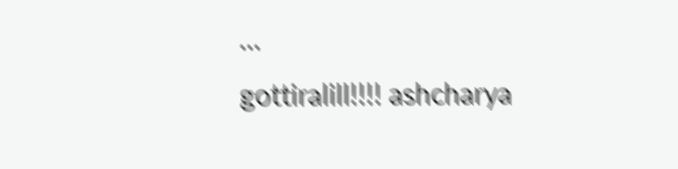…
gottiralill!!!! ashcharya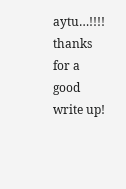aytu…!!!! thanks for a good write up!